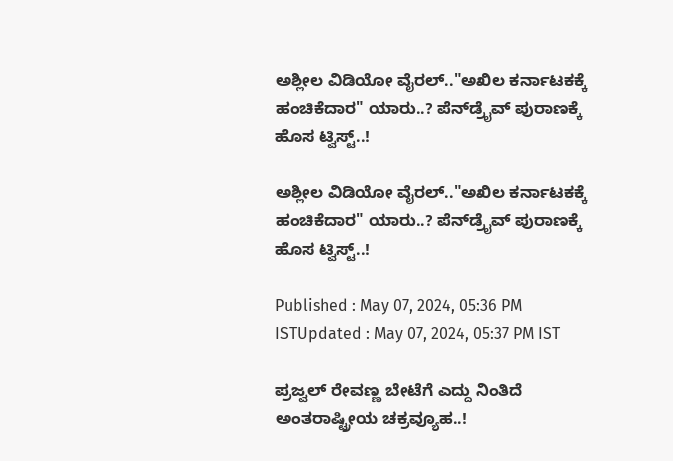ಅಶ್ಲೀಲ ವಿಡಿಯೋ ವೈರಲ್.."ಅಖಿಲ ಕರ್ನಾಟಕಕ್ಕೆ ಹಂಚಿಕೆದಾರ" ಯಾರು..? ಪೆನ್‌ಡ್ರೈವ್ ಪುರಾಣಕ್ಕೆ ಹೊಸ ಟ್ವಿಸ್ಟ್..!

ಅಶ್ಲೀಲ ವಿಡಿಯೋ ವೈರಲ್.."ಅಖಿಲ ಕರ್ನಾಟಕಕ್ಕೆ ಹಂಚಿಕೆದಾರ" ಯಾರು..? ಪೆನ್‌ಡ್ರೈವ್ ಪುರಾಣಕ್ಕೆ ಹೊಸ ಟ್ವಿಸ್ಟ್..!

Published : May 07, 2024, 05:36 PM ISTUpdated : May 07, 2024, 05:37 PM IST

ಪ್ರಜ್ವಲ್ ರೇವಣ್ಣ ಬೇಟೆಗೆ ಎದ್ದು ನಿಂತಿದೆ ಅಂತರಾಷ್ಟ್ರೀಯ ಚಕ್ರವ್ಯೂಹ..!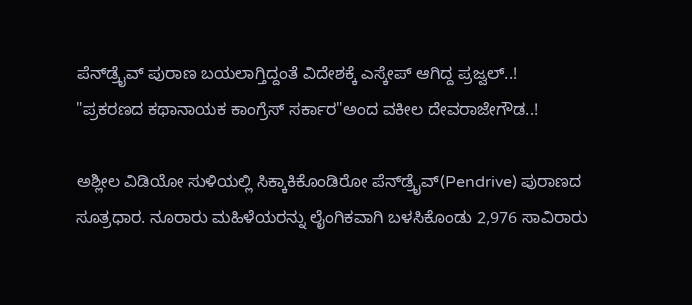ಪೆನ್‌ಡ್ರೈವ್ ಪುರಾಣ ಬಯಲಾಗ್ತಿದ್ದಂತೆ ವಿದೇಶಕ್ಕೆ ಎಸ್ಕೇಪ್ ಆಗಿದ್ದ ಪ್ರಜ್ವಲ್..!
"ಪ್ರಕರಣದ ಕಥಾನಾಯಕ ಕಾಂಗ್ರೆಸ್ ಸರ್ಕಾರ"ಅಂದ ವಕೀಲ ದೇವರಾಜೇಗೌಡ..!

ಅಶ್ಲೀಲ ವಿಡಿಯೋ ಸುಳಿಯಲ್ಲಿ ಸಿಕ್ಕಾಕಿಕೊಂಡಿರೋ ಪೆನ್‌ಡ್ರೈವ್(Pendrive) ಪುರಾಣದ ಸೂತ್ರಧಾರ. ನೂರಾರು ಮಹಿಳೆಯರನ್ನು ಲೈಂಗಿಕವಾಗಿ ಬಳಸಿಕೊಂಡು 2,976 ಸಾವಿರಾರು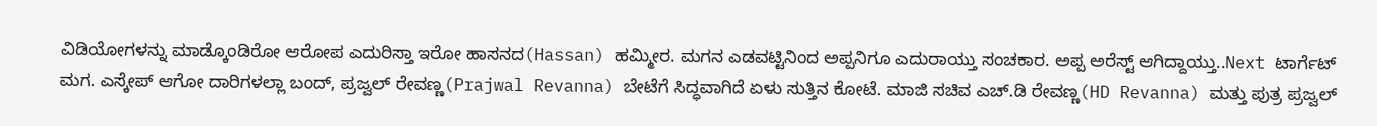ವಿಡಿಯೋಗಳನ್ನು ಮಾಡ್ಕೊಂಡಿರೋ ಆರೋಪ ಎದುರಿಸ್ತಾ ಇರೋ ಹಾಸನದ(Hassan) ಹಮ್ಮೀರ. ಮಗನ ಎಡವಟ್ಟಿನಿಂದ ಅಪ್ಪನಿಗೂ ಎದುರಾಯ್ತು ಸಂಚಕಾರ. ಅಪ್ಪ ಅರೆಸ್ಟ್ ಆಗಿದ್ದಾಯ್ತು..Next ಟಾರ್ಗೆಟ್ ಮಗ. ಎಸ್ಕೇಪ್ ಆಗೋ ದಾರಿಗಳಲ್ಲಾ ಬಂದ್, ಪ್ರಜ್ವಲ್ ರೇವಣ್ಣ(Prajwal Revanna) ಬೇಟೆಗೆ ಸಿದ್ಧವಾಗಿದೆ ಏಳು ಸುತ್ತಿನ ಕೋಟೆ. ಮಾಜಿ ಸಚಿವ ಎಚ್.ಡಿ ರೇವಣ್ಣ(HD Revanna) ಮತ್ತು ಪುತ್ರ ಪ್ರಜ್ವಲ್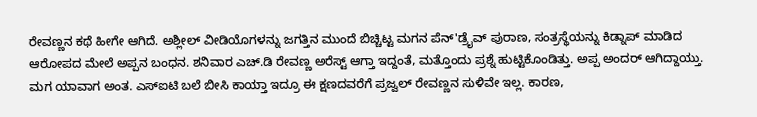ರೇವಣ್ಣನ ಕಥೆ ಹೀಗೇ ಆಗಿದೆ. ಅಶ್ಲೀಲ್ ವೀಡಿಯೊಗಳನ್ನು ಜಗತ್ತಿನ ಮುಂದೆ ಬಿಚ್ಚಿಟ್ಟ ಮಗನ ಪೆನ್'ಡ್ರೈವ್ ಪುರಾಣ, ಸಂತ್ರಸ್ಥೆಯನ್ನು ಕಿಡ್ನಾಪ್ ಮಾಡಿದ ಆರೋಪದ ಮೇಲೆ ಅಪ್ಪನ ಬಂಧನ. ಶನಿವಾರ ಎಚ್.ಡಿ ರೇವಣ್ಣ ಅರೆಸ್ಟ್ ಆಗ್ತಾ ಇದ್ದಂತೆ, ಮತ್ತೊಂದು ಪ್ರಶ್ನೆ ಹುಟ್ಟಿಕೊಂಡಿತ್ತು. ಅಪ್ಪ ಅಂದರ್ ಆಗಿದ್ದಾಯ್ತು. ಮಗ ಯಾವಾಗ ಅಂತ. ಎಸ್ಐಟಿ ಬಲೆ ಬೀಸಿ ಕಾಯ್ತಾ ಇದ್ರೂ ಈ ಕ್ಷಣದವರೆಗೆ ಪ್ರಜ್ವಲ್ ರೇವಣ್ಣನ ಸುಳಿವೇ ಇಲ್ಲ. ಕಾರಣ,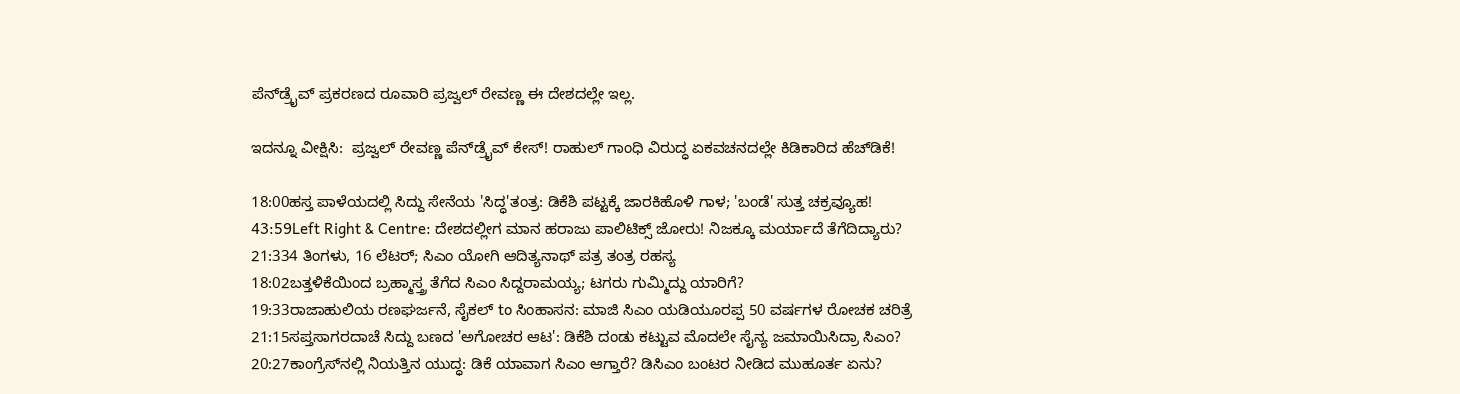ಪೆನ್‌ಡ್ರೈವ್ ಪ್ರಕರಣದ ರೂವಾರಿ ಪ್ರಜ್ವಲ್ ರೇವಣ್ಣ ಈ ದೇಶದಲ್ಲೇ ಇಲ್ಲ.

ಇದನ್ನೂ ವೀಕ್ಷಿಸಿ:  ಪ್ರಜ್ವಲ್‌ ರೇವಣ್ಣ ಪೆನ್‌ಡ್ರೈವ್‌ ಕೇಸ್‌! ರಾಹುಲ್‌ ಗಾಂಧಿ ವಿರುದ್ಧ ಏಕವಚನದಲ್ಲೇ ಕಿಡಿಕಾರಿದ ಹೆಚ್‌ಡಿಕೆ!

18:00ಹಸ್ತ ಪಾಳೆಯದಲ್ಲಿ ಸಿದ್ದು ಸೇನೆಯ 'ಸಿದ್ಧ'ತಂತ್ರ: ಡಿಕೆಶಿ ಪಟ್ಟಕ್ಕೆ ಜಾರಕಿಹೊಳಿ ಗಾಳ; 'ಬಂಡೆ' ಸುತ್ತ ಚಕ್ರವ್ಯೂಹ!
43:59Left Right & Centre: ದೇಶದಲ್ಲೀಗ ಮಾನ ಹರಾಜು ಪಾಲಿಟಿಕ್ಸ್ ಜೋರು! ನಿಜಕ್ಕೂ ಮರ್ಯಾದೆ ತೆಗೆದಿದ್ಯಾರು?
21:334 ತಿಂಗಳು, 16 ಲೆಟರ್; ಸಿಎಂ ಯೋಗಿ ಆದಿತ್ಯನಾಥ್ ಪತ್ರ ತಂತ್ರ ರಹಸ್ಯ
18:02ಬತ್ತಳಿಕೆಯಿಂದ ಬ್ರಹ್ಮಾಸ್ತ್ರ ತೆಗೆದ ಸಿಎಂ ಸಿದ್ದರಾಮಯ್ಯ; ಟಗರು ಗುಮ್ಮಿದ್ದು ಯಾರಿಗೆ?
19:33ರಾಜಾಹುಲಿಯ ರಣಘರ್ಜನೆ, ಸೈಕಲ್ to ಸಿಂಹಾಸನ: ಮಾಜಿ ಸಿಎಂ ಯಡಿಯೂರಪ್ಪ 50 ವರ್ಷಗಳ ರೋಚಕ ಚರಿತ್ರೆ
21:15ಸಪ್ತಸಾಗರದಾಚೆ ಸಿದ್ದು ಬಣದ 'ಅಗೋಚರ ಆಟ': ಡಿಕೆಶಿ ದಂಡು ಕಟ್ಟುವ ಮೊದಲೇ ಸೈನ್ಯ ಜಮಾಯಿಸಿದ್ರಾ ಸಿಎಂ?
20:27ಕಾಂಗ್ರೆಸ್‌ನಲ್ಲಿ ನಿಯತ್ತಿನ ಯುದ್ಧ: ಡಿಕೆ ಯಾವಾಗ ಸಿಎಂ ಆಗ್ತಾರೆ? ಡಿಸಿಎಂ ಬಂಟರ ನೀಡಿದ ಮುಹೂರ್ತ ಏನು?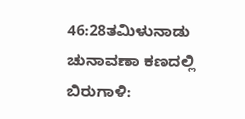46:28ತಮಿಳುನಾಡು ಚುನಾವಣಾ ಕಣದಲ್ಲಿ ಬಿರುಗಾಳಿ: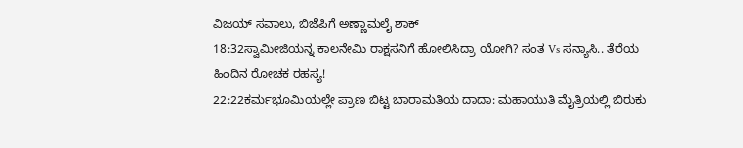ವಿಜಯ್ ಸವಾಲು, ಬಿಜೆಪಿಗೆ ಅಣ್ಣಾಮಲೈ ಶಾಕ್
18:32ಸ್ವಾಮೀಜಿಯನ್ನ ಕಾಲನೇಮಿ ರಾಕ್ಷಸನಿಗೆ ಹೋಲಿಸಿದ್ರಾ ಯೋಗಿ? ಸಂತ Vs ಸನ್ಯಾಸಿ.. ತೆರೆಯ ಹಿಂದಿನ ರೋಚಕ ರಹಸ್ಯ!
22:22ಕರ್ಮಭೂಮಿಯಲ್ಲೇ ಪ್ರಾಣ ಬಿಟ್ಟ ಬಾರಾಮತಿಯ ದಾದಾ: ಮಹಾಯುತಿ ಮೈತ್ರಿಯಲ್ಲಿ ಬಿರುಕು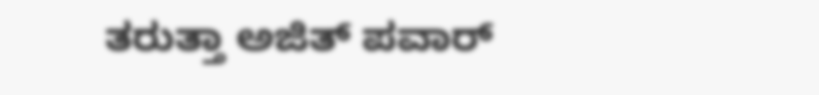ತರುತ್ತಾ ಅಜಿತ್ ಪವಾರ್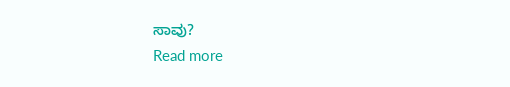ಸಾವು?
Read more